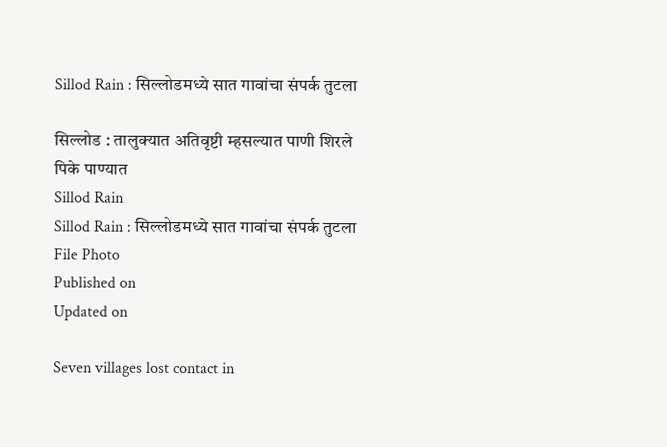Sillod Rain : सिल्लोडमध्ये सात गावांचा संपर्क तुटला

सिल्लोड : तालुक्यात अतिवृष्टी म्हसल्यात पाणी शिरले पिके पाण्यात
Sillod Rain
Sillod Rain : सिल्लोडमध्ये सात गावांचा संपर्क तुटला File Photo
Published on
Updated on

Seven villages lost contact in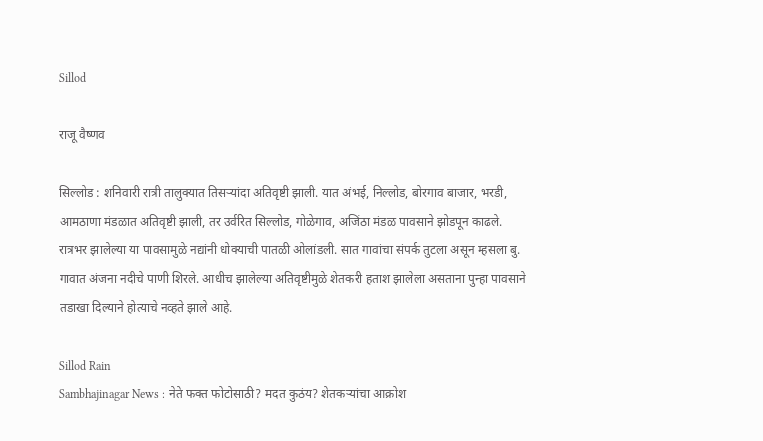Sillod

राजू वैष्णव

सिल्लोड : शनिवारी रात्री तालुक्यात तिसऱ्यांदा अतिवृष्टी झाली. यात अंभई, निल्लोड, बोरगाव बाजार, भरडी, आमठाणा मंडळात अतिवृष्टी झाली, तर उर्वरित सिल्लोड, गोळेगाव, अजिंठा मंडळ पावसाने झोडपून काढले. रात्रभर झालेल्या या पावसामुळे नद्यांनी धोक्याची पातळी ओलांडली. सात गावांचा संपर्क तुटला असून म्हसला बु. गावात अंजना नदीचे पाणी शिरले. आधीच झालेल्या अतिवृष्टीमुळे शेतकरी हताश झालेला असताना पुन्हा पावसाने तडाखा दिल्याने होत्याचे नव्हते झाले आहे.

Sillod Rain
Sambhajinagar News : नेते फक्त फोटोसाठी? मदत कुठंय? शेतकऱ्यांचा आक्रोश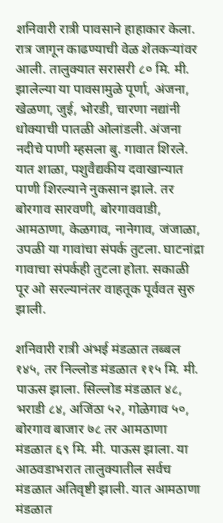शनिवारी रात्री पावसाने हाहाकार केला. रात्र जागून काढण्याची वेळ शेतकऱ्यांवर आली. तालुक्यात सरासरी ८० मि. मी. झालेल्या या पावसामुळे पूर्णा, अंजना, खेळणा, जुई, भोरडी, चारणा नद्यांनी धोक्याची पातळी ओलांडली. अंजना नदीचे पाणी म्हसला बु. गावात शिरले. यात शाळा, पशुवैद्यकीय दवाखान्यात पाणी शिरल्याने नुकसान झाले. तर बोरगाव सारवणी, बोरगाववाडी, आमठाणा, केळगाव, नानेगाव, जंजाळा, उपळी या गावांचा संपर्क तुटला. घाटनांद्रा गावाचा संपर्कही तुटला होता. सकाळी पूर ओ सरल्यानंतर वाहतूक पूर्ववत सुरु झाली.

शनिवारी रात्री अंभई मंडळात तब्बल १४५, तर निल्लोड मंडळात ११५ मि. मी. पाऊस झाला. सिल्लोड मंडळात ४८, भराडी ८४, अजिंठा ५२, गोळेगाव ५०, बोरगाव बाजार ७८ तर आमठाणा मंडळात ६९ मि. मी. पाऊस झाला. या आठवडाभरात तालुक्यातील सर्वच मंडळात अतिवृष्टी झाली. यात आमठाणा मंडळात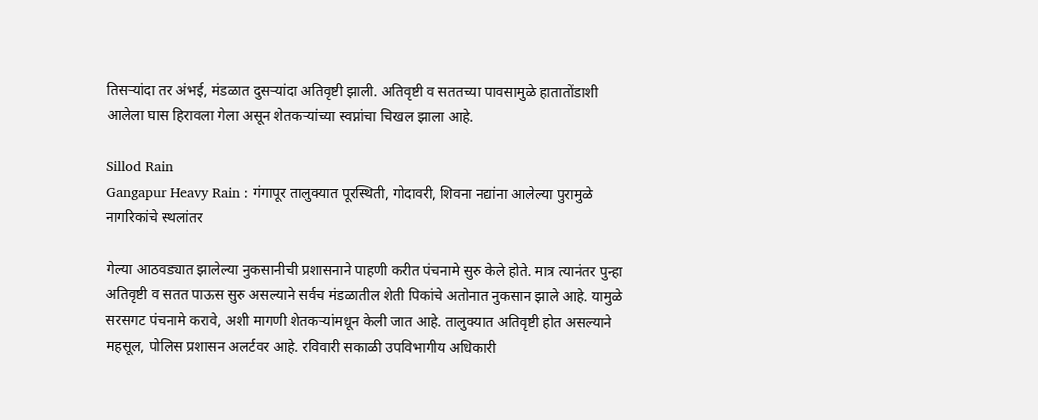तिसऱ्यांदा तर अंभई, मंडळात दुसऱ्यांदा अतिवृष्टी झाली. अतिवृष्टी व सततच्या पावसामुळे हातातोंडाशी आलेला घास हिरावला गेला असून शेतकऱ्यांच्या स्वप्नांचा चिखल झाला आहे.

Sillod Rain
Gangapur Heavy Rain : गंगापूर तालुक्यात पूरस्थिती, गोदावरी, शिवना नद्यांना आलेल्या पुरामुळे नागरिकांचे स्थलांतर

गेल्या आठवड्यात झालेल्या नुकसानीची प्रशासनाने पाहणी करीत पंचनामे सुरु केले होते. मात्र त्यानंतर पुन्हा अतिवृष्टी व सतत पाऊस सुरु असल्याने सर्वच मंडळातील शेती पिकांचे अतोनात नुकसान झाले आहे. यामुळे सरसगट पंचनामे करावे, अशी मागणी शेतकऱ्यांमधून केली जात आहे. तालुक्यात अतिवृष्टी होत असल्याने महसूल, पोलिस प्रशासन अलर्टवर आहे. रविवारी सकाळी उपविभागीय अधिकारी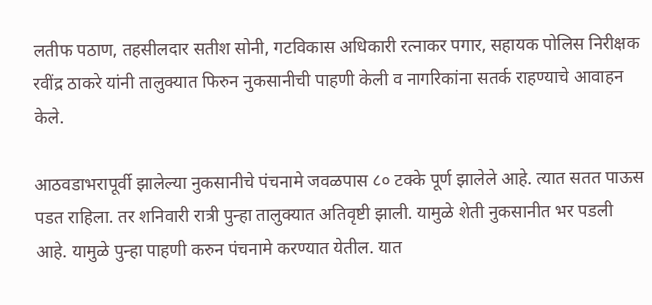लतीफ पठाण, तहसीलदार सतीश सोनी, गटविकास अधिकारी रत्नाकर पगार, सहायक पोलिस निरीक्षक रवींद्र ठाकरे यांनी तालुक्यात फिरुन नुकसानीची पाहणी केली व नागरिकांना सतर्क राहण्याचे आवाहन केले.

आठवडाभरापूर्वी झालेल्या नुकसानीचे पंचनामे जवळपास ८० टक्के पूर्ण झालेले आहे. त्यात सतत पाऊस पडत राहिला. तर शनिवारी रात्री पुन्हा तालुक्यात अतिवृष्टी झाली. यामुळे शेती नुकसानीत भर पडली आहे. यामुळे पुन्हा पाहणी करुन पंचनामे करण्यात येतील. यात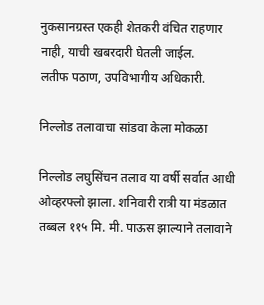नुकसानग्रस्त एकही शेतकरी वंचित राहणार नाही, याची खबरदारी घेतली जाईल.
लतीफ पठाण, उपविभागीय अधिकारी.

निल्लोड तलावाचा सांडवा केला मोकळा

निल्लोड लघुसिंचन तलाव या वर्षी सर्वात आधी ओव्हरफ्लो झाला. शनिवारी रात्री या मंडळात तब्बल ११५ मि. मी. पाऊस झाल्याने तलावाने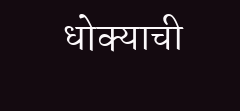धोक्याची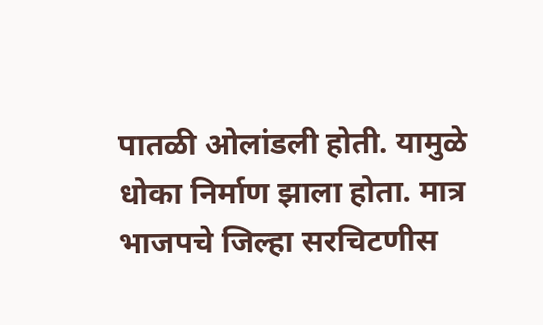पातळी ओलांडली होती. यामुळे धोका निर्माण झाला होता. मात्र भाजपचे जिल्हा सरचिटणीस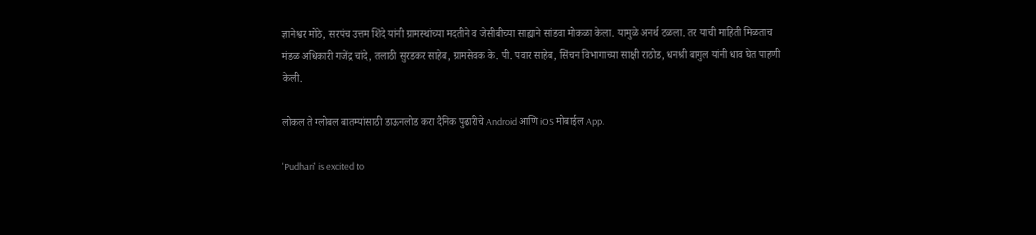ज्ञानेश्वर मोठे, सरपंच उत्तम शिंदे यांनी ग्रामस्थांच्या मदतीने व जेसीबीच्या साह्याने सांडवा मोकळा केला. यामुळे अनर्थ टळला. तर याची माहिती मिळताच मंडळ अधिकारी गजेंद्र चांदे, तलाठी सुरडकर साहेब, ग्रामसेवक के. पी. पवार साहेब, सिंचन विभागाच्या साक्षी राठोड, धनश्री बागुल यांनी धाव घेत पाहणी केली.

लोकल ते ग्लोबल बातम्यांसाठी डाऊनलोड करा दैनिक पुढारीचे Android आणि iOS मोबाईल App.

'Pudhari' is excited to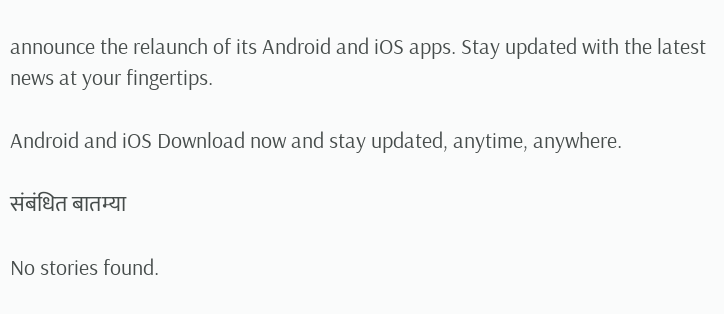announce the relaunch of its Android and iOS apps. Stay updated with the latest news at your fingertips.

Android and iOS Download now and stay updated, anytime, anywhere.

संबंधित बातम्या

No stories found.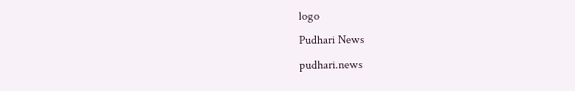logo
Pudhari News
pudhari.news